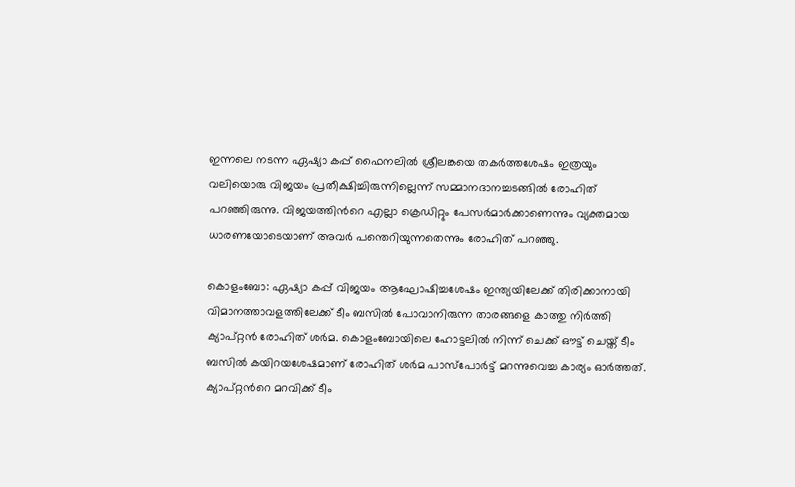ഇന്നലെ നടന്ന ഏഷ്യാ കപ്പ് ഫൈനലില്‍ ശ്രീലങ്കയെ തകര്‍ത്തശേഷം ഇത്രയും വലിയൊരു വിജയം പ്രതീക്ഷിച്ചിരുന്നില്ലെന്ന് സമ്മാനദാനച്ചടങ്ങില്‍ രോഹിത് പറഞ്ഞിരുന്നു. വിജയത്തിന്‍റെ എല്ലാ ക്രെഡിറ്റും പേസര്‍മാര്‍ക്കാണെന്നും വ്യക്തമായ ധാരണയോടെയാണ് അവര്‍ പന്തെറിയുന്നതെന്നും രോഹിത് പറഞ്ഞു.

കൊളംബോ: ഏഷ്യാ കപ്പ് വിജയം ആഘോഷിച്ചശേഷം ഇന്ത്യയിലേക്ക് തിരിക്കാനായി വിമാനത്താവളത്തിലേക്ക് ടീം ബസില്‍ പോവാനിരുന്ന താരങ്ങളെ കാത്തു നിര്‍ത്തി ക്യാപ്റ്റന്‍ രോഹിത് ശര്‍മ. കൊളംബോയിലെ ഹോട്ടലില്‍ നിന്ന് ചെക്ക് ഔട്ട് ചെയ്ത് ടീം ബസില്‍ കയിറയശേഷമാണ് രോഹിത് ശര്‍മ പാസ്പോര്‍ട്ട് മറന്നുവെച്ച കാര്യം ഓര്‍ത്തത്. ക്യാപ്റ്റന്‍റെ മറവിക്ക് ടീം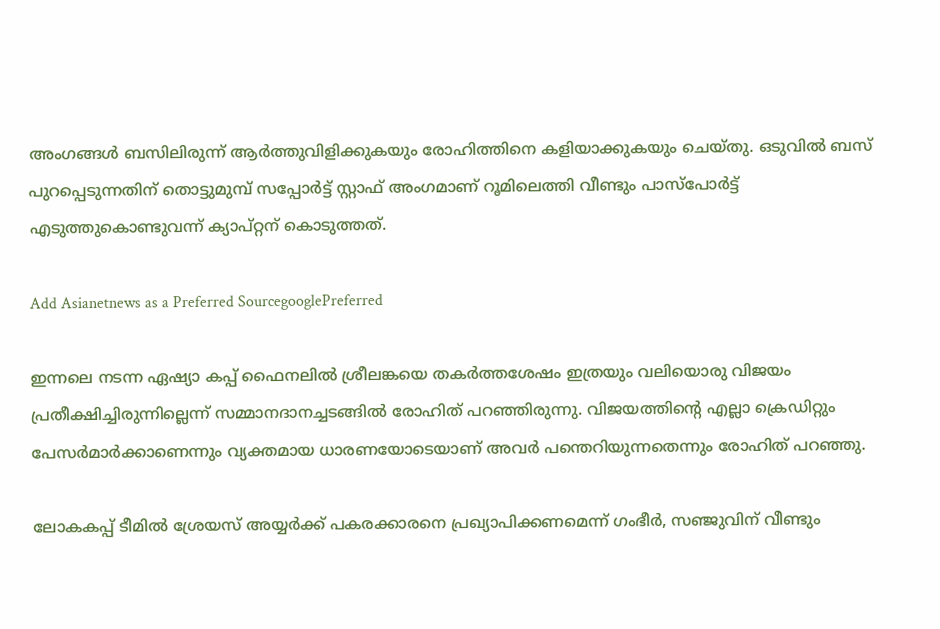അംഗങ്ങള്‍ ബസിലിരുന്ന് ആര്‍ത്തുവിളിക്കുകയും രോഹിത്തിനെ കളിയാക്കുകയും ചെയ്തു. ഒടുവില്‍ ബസ് പുറപ്പെടുന്നതിന് തൊട്ടുമുമ്പ് സപ്പോര്‍ട്ട് സ്റ്റാഫ് അംഗമാണ് റൂമിലെത്തി വീണ്ടും പാസ്പോര്‍ട്ട് എടുത്തുകൊണ്ടുവന്ന് ക്യാപ്റ്റന് കൊടുത്തത്.

Add Asianetnews as a Preferred SourcegooglePreferred

ഇന്നലെ നടന്ന ഏഷ്യാ കപ്പ് ഫൈനലില്‍ ശ്രീലങ്കയെ തകര്‍ത്തശേഷം ഇത്രയും വലിയൊരു വിജയം പ്രതീക്ഷിച്ചിരുന്നില്ലെന്ന് സമ്മാനദാനച്ചടങ്ങില്‍ രോഹിത് പറഞ്ഞിരുന്നു. വിജയത്തിന്‍റെ എല്ലാ ക്രെഡിറ്റും പേസര്‍മാര്‍ക്കാണെന്നും വ്യക്തമായ ധാരണയോടെയാണ് അവര്‍ പന്തെറിയുന്നതെന്നും രോഹിത് പറഞ്ഞു.

ലോകകപ്പ് ടീമിൽ ശ്രേയസ് അയ്യർക്ക് പകരക്കാരനെ പ്രഖ്യാപിക്കണമെന്ന് ഗംഭീർ, സഞ്ജുവിന് വീണ്ടും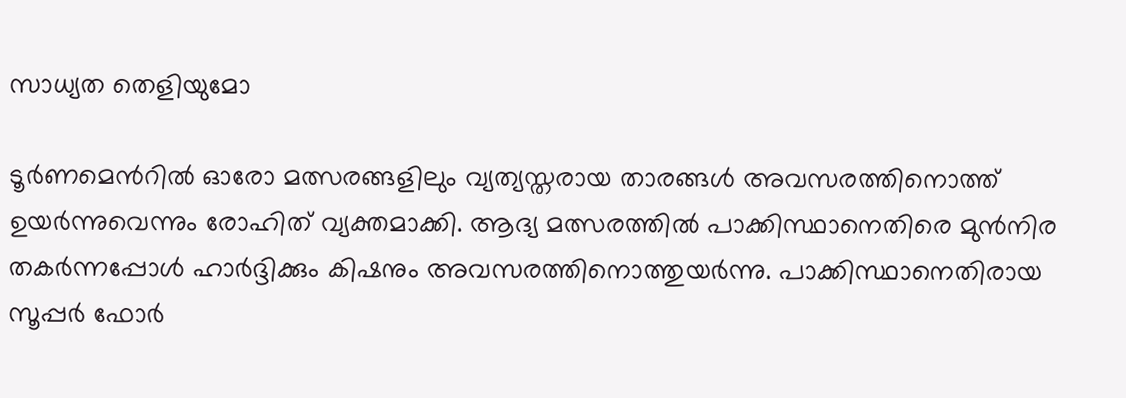സാധ്യത തെളിയുമോ

ടൂര്‍ണമെന്‍റില്‍ ഓരോ മത്സരങ്ങളിലും വ്യത്യസ്തരായ താരങ്ങള്‍ അവസരത്തിനൊത്ത് ഉയര്‍ന്നുവെന്നും രോഹിത് വ്യക്തമാക്കി. ആദ്യ മത്സരത്തില്‍ പാക്കിസ്ഥാനെതിരെ മുന്‍നിര തകര്‍ന്നപ്പോള്‍ ഹാര്‍ദ്ദിക്കും കിഷനും അവസരത്തിനൊത്തുയര്‍ന്നു. പാക്കിസ്ഥാനെതിരായ സൂപ്പര്‍ ഫോര്‍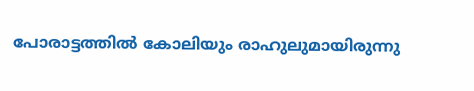പോരാട്ടത്തില്‍ കോലിയും രാഹുലുമായിരുന്നു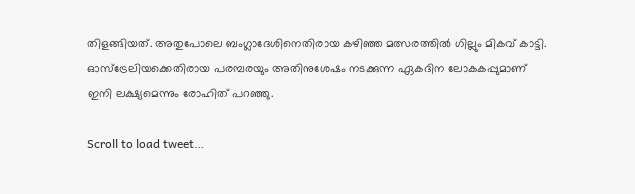തിളങ്ങിയത്. അതുപോലെ ബംഗ്ലാദേശിനെതിരായ കഴിഞ്ഞ മത്സരത്തില്‍ ഗില്ലും മികവ് കാട്ടി. ഓസ്ട്രേലിയക്കെതിരായ പരമ്പരയും അതിനുശേഷം നടക്കുന്ന ഏകദിന ലോകകപ്പുമാണ് ഇനി ലക്ഷ്യമെന്നും രോഹിത് പറഞ്ഞു.

Scroll to load tweet…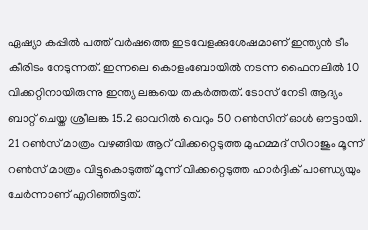ഏഷ്യാ കപ്പില്‍ പത്ത് വര്‍ഷത്തെ ഇടവേളക്കുശേഷമാണ് ഇന്ത്യന്‍ ടീം കീരിടം നേടുന്നത്. ഇന്നലെ കൊളംബോയില്‍ നടന്ന ഫൈനലില്‍ 10 വിക്കറ്റിനായിരുന്നു ഇന്ത്യ ലങ്കയെ തകര്‍ത്തത്. ടോസ് നേടി ആദ്യം ബാറ്റ് ചെയ്ത ശ്രീലങ്ക 15.2 ഓവറില്‍ വെറും 50 റണ്‍സിന് ഓള്‍ ഔട്ടായി. 21 റണ്‍സ് മാത്രം വഴങ്ങിയ ആറ് വിക്കറ്റെടുത്ത മുഹമ്മദ് സിറാജും മൂന്ന് റണ്‍സ് മാത്രം വിട്ടുകൊടുത്ത് മൂന്ന് വിക്കറ്റെടുത്ത ഹാര്‍ദ്ദിക് പാണ്ഡ്യയും ചേര്‍ന്നാണ് എറിഞ്ഞിട്ടത്.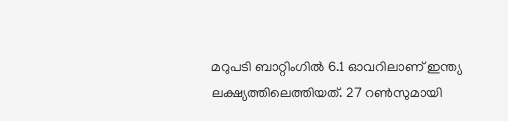മറുപടി ബാറ്റിംഗില്‍ 6.1 ഓവറിലാണ് ഇന്ത്യ ലക്ഷ്യത്തിലെത്തിയത്. 27 റണ്‍സുമായി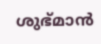ശുഭ്മാന്‍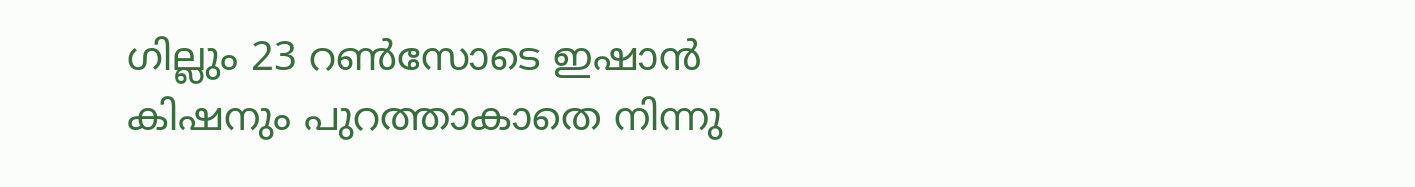ഗില്ലും 23 റണ്‍സോടെ ഇഷാന്‍ കിഷനും പുറത്താകാതെ നിന്നു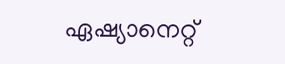ഏഷ്യാനെറ്റ്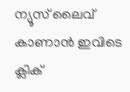ന്യൂസ് ലൈവ് കാണാന്‍ ഇവിടെ ക്ലിക്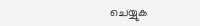ചെയ്യുക